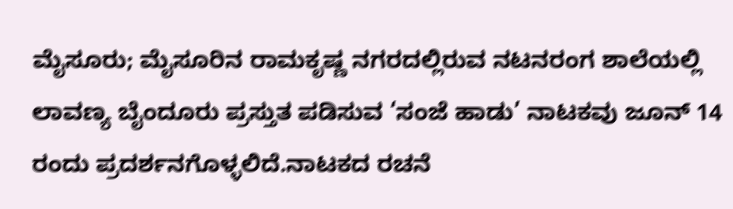ಮೈಸೂರು; ಮೈಸೂರಿನ ರಾಮಕೃಷ್ಣ ನಗರದಲ್ಲಿರುವ ನಟನರಂಗ ಶಾಲೆಯಲ್ಲಿ ಲಾವಣ್ಯ ಬೈಂದೂರು ಪ್ರಸ್ತುತ ಪಡಿಸುವ ‘ಸಂಜೆ ಹಾಡು’ ನಾಟಕವು ಜೂನ್ 14 ರಂದು ಪ್ರದರ್ಶನಗೊಳ್ಳಲಿದೆ.ನಾಟಕದ ರಚನೆ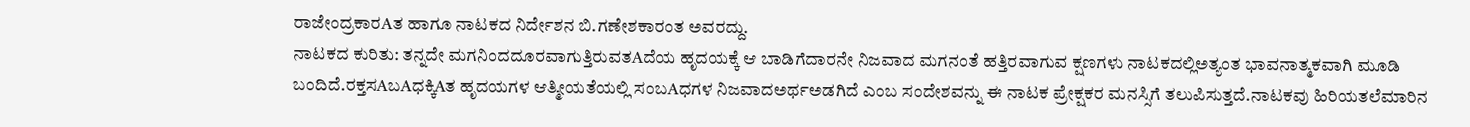ರಾಜೇಂದ್ರಕಾರAತ ಹಾಗೂ ನಾಟಕದ ನಿರ್ದೇಶನ ಬಿ.ಗಣೇಶಕಾರಂತ ಅವರದ್ದು.
ನಾಟಕದ ಕುರಿತು: ತನ್ನದೇ ಮಗನಿಂದದೂರವಾಗುತ್ತಿರುವತAದೆಯ ಹೃದಯಕ್ಕೆ ಆ ಬಾಡಿಗೆದಾರನೇ ನಿಜವಾದ ಮಗನಂತೆ ಹತ್ತಿರವಾಗುವ ಕ್ಷಣಗಳು ನಾಟಕದಲ್ಲಿಅತ್ಯಂತ ಭಾವನಾತ್ಮಕವಾಗಿ ಮೂಡಿ ಬಂದಿದೆ.ರಕ್ತಸAಬAಧಕ್ಕಿAತ ಹೃದಯಗಳ ಆತ್ಮೀಯತೆಯಲ್ಲಿ ಸಂಬAಧಗಳ ನಿಜವಾದಅರ್ಥಅಡಗಿದೆ ಎಂಬ ಸಂದೇಶವನ್ನು ಈ ನಾಟಕ ಪ್ರೇಕ್ಷಕರ ಮನಸ್ಸಿಗೆ ತಲುಪಿಸುತ್ತದೆ.ನಾಟಕವು ಹಿರಿಯತಲೆಮಾರಿನ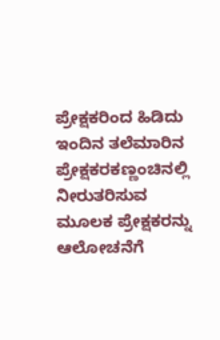ಪ್ರೇಕ್ಷಕರಿಂದ ಹಿಡಿದು ಇಂದಿನ ತಲೆಮಾರಿನ ಪ್ರೇಕ್ಷಕರಕಣ್ಣಂಚಿನಲ್ಲಿ ನೀರುತರಿಸುವ ಮೂಲಕ ಪ್ರೇಕ್ಷಕರನ್ನು ಆಲೋಚನೆಗೆ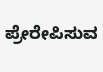ಪ್ರೇರೇಪಿಸುವ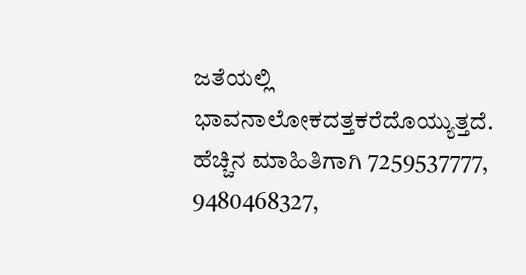ಜತೆಯಲ್ಲಿ ಭಾವನಾಲೋಕದತ್ತಕರೆದೊಯ್ಯುತ್ತದೆ.
ಹೆಚ್ಚಿನ ಮಾಹಿತಿಗಾಗಿ 7259537777, 9480468327,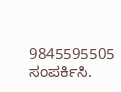9845595505 ಸಂಪರ್ಕಿಸಿ.